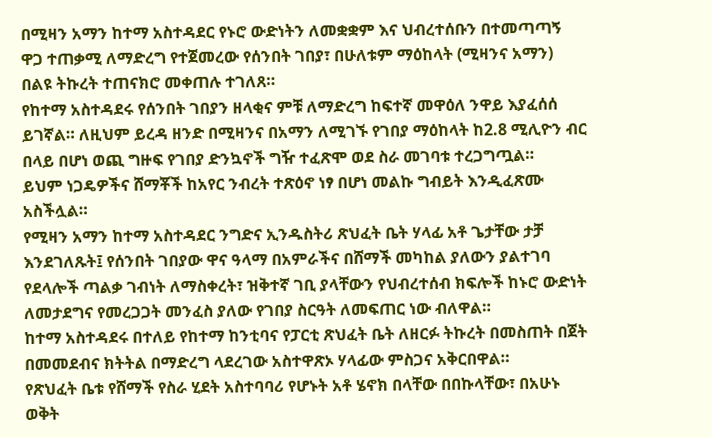በሚዛን አማን ከተማ አስተዳደር የኑሮ ውድነትን ለመቋቋም እና ህብረተሰቡን በተመጣጣኝ ዋጋ ተጠቃሚ ለማድረግ የተጀመረው የሰንበት ገበያ፣ በሁለቱም ማዕከላት (ሚዛንና አማን) በልዩ ትኩረት ተጠናክሮ መቀጠሉ ተገለጸ።
የከተማ አስተዳደሩ የሰንበት ገበያን ዘላቂና ምቹ ለማድረግ ከፍተኛ መዋዕለ ንዋይ እያፈሰሰ ይገኛል። ለዚህም ይረዳ ዘንድ በሚዛንና በአማን ለሚገኙ የገበያ ማዕከላት ከ2.8 ሚሊዮን ብር በላይ በሆነ ወጪ ግዙፍ የገበያ ድንኳኖች ግዥ ተፈጽሞ ወደ ስራ መገባቱ ተረጋግጧል።
ይህም ነጋዴዎችና ሸማቾች ከአየር ንብረት ተጽዕኖ ነፃ በሆነ መልኩ ግብይት እንዲፈጽሙ አስችሏል።
የሚዛን አማን ከተማ አስተዳደር ንግድና ኢንዱስትሪ ጽህፈት ቤት ሃላፊ አቶ ጌታቸው ታቻ እንደገለጹት፤ የሰንበት ገበያው ዋና ዓላማ በአምራችና በሸማች መካከል ያለውን ያልተገባ የደላሎች ጣልቃ ገብነት ለማስቀረት፣ ዝቅተኛ ገቢ ያላቸውን የህብረተሰብ ክፍሎች ከኑሮ ውድነት ለመታደግና የመረጋጋት መንፈስ ያለው የገበያ ስርዓት ለመፍጠር ነው ብለዋል።
ከተማ አስተዳደሩ በተለይ የከተማ ከንቲባና የፓርቲ ጽህፈት ቤት ለዘርፉ ትኩረት በመስጠት በጀት በመመደብና ክትትል በማድረግ ላደረገው አስተዋጽኦ ሃላፊው ምስጋና አቅርበዋል።
የጽህፈት ቤቱ የሸማች የስራ ሂደት አስተባባሪ የሆኑት አቶ ሄኖክ በላቸው በበኩላቸው፣ በአሁኑ ወቅት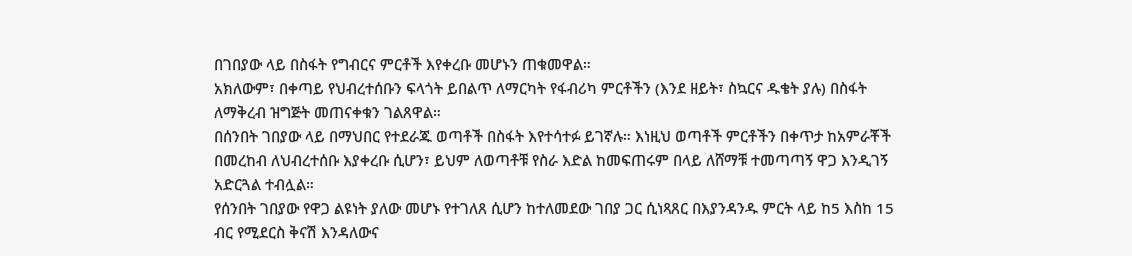በገበያው ላይ በስፋት የግብርና ምርቶች እየቀረቡ መሆኑን ጠቁመዋል።
አክለውም፣ በቀጣይ የህብረተሰቡን ፍላጎት ይበልጥ ለማርካት የፋብሪካ ምርቶችን (እንደ ዘይት፣ ስኳርና ዱቄት ያሉ) በስፋት ለማቅረብ ዝግጅት መጠናቀቁን ገልጸዋል።
በሰንበት ገበያው ላይ በማህበር የተደራጁ ወጣቶች በስፋት እየተሳተፉ ይገኛሉ። እነዚህ ወጣቶች ምርቶችን በቀጥታ ከአምራቾች በመረከብ ለህብረተሰቡ እያቀረቡ ሲሆን፣ ይህም ለወጣቶቹ የስራ እድል ከመፍጠሩም በላይ ለሸማቹ ተመጣጣኝ ዋጋ እንዲገኝ አድርጓል ተብሏል።
የሰንበት ገበያው የዋጋ ልዩነት ያለው መሆኑ የተገለጸ ሲሆን ከተለመደው ገበያ ጋር ሲነጻጸር በእያንዳንዱ ምርት ላይ ከ5 እስከ 15 ብር የሚደርስ ቅናሽ እንዳለውና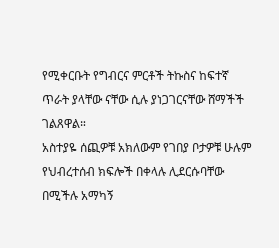የሚቀርቡት የግብርና ምርቶች ትኩስና ከፍተኛ ጥራት ያላቸው ናቸው ሲሉ ያነጋገርናቸው ሸማችች ገልጸዋል።
አስተያዬ ሰጪዎቹ አክለውም የገበያ ቦታዎቹ ሁሉም የህብረተሰብ ክፍሎች በቀላሉ ሊደርሱባቸው በሚችሉ አማካኝ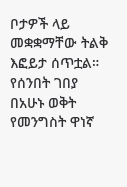ቦታዎች ላይ መቋቋማቸው ትልቅ እፎይታ ሰጥቷል።
የሰንበት ገበያ በአሁኑ ወቅት የመንግስት ዋነኛ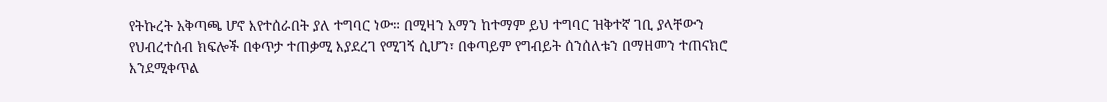የትኩረት አቅጣጫ ሆኖ እየተሰራበት ያለ ተግባር ነው። በሚዛን አማን ከተማም ይህ ተግባር ዝቅተኛ ገቢ ያላቸውን የህብረተሰብ ክፍሎች በቀጥታ ተጠቃሚ እያደረገ የሚገኝ ሲሆን፣ በቀጣይም የግብይት ሰንሰለቱን በማዘመን ተጠናክሮ እንደሚቀጥል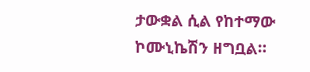ታውቋል ሲል የከተማው ኮሙኒኬሽን ዘግቧል።